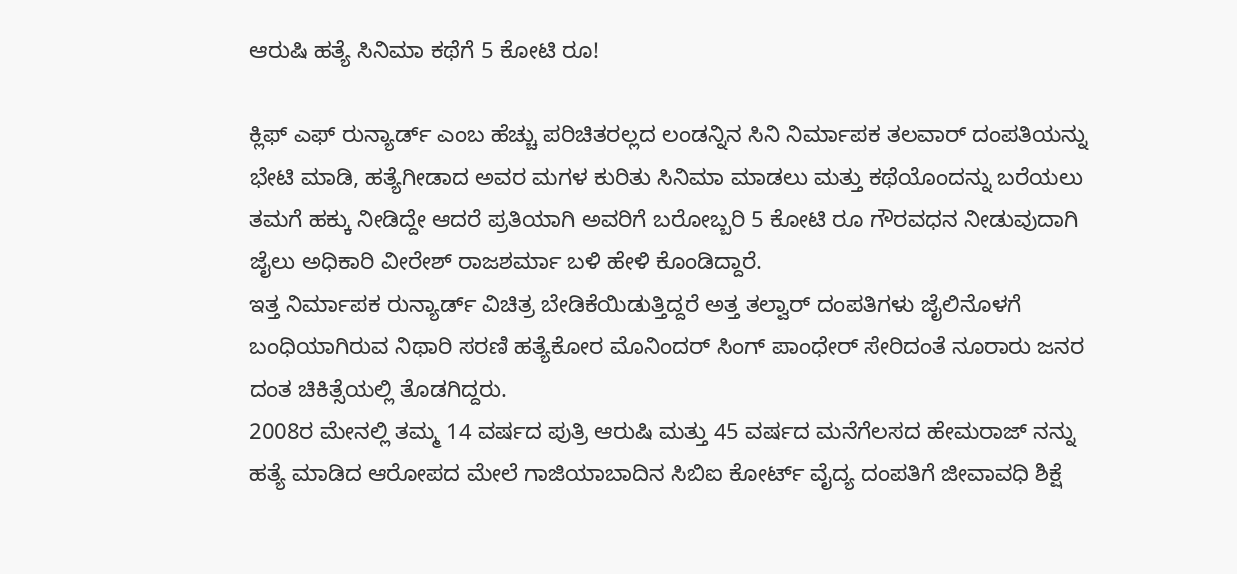ಆರುಷಿ ಹತ್ಯೆ ಸಿನಿಮಾ ಕಥೆಗೆ 5 ಕೋಟಿ ರೂ!

ಕ್ಲಿಫ್ ಎಫ್ ರುನ್ಯಾರ್ಡ್ ಎಂಬ ಹೆಚ್ಚು ಪರಿಚಿತರಲ್ಲದ ಲಂಡನ್ನಿನ ಸಿನಿ ನಿರ್ಮಾಪಕ ತಲವಾರ್ ದಂಪತಿಯನ್ನು ಭೇಟಿ ಮಾಡಿ, ಹತ್ಯೆಗೀಡಾದ ಅವರ ಮಗಳ ಕುರಿತು ಸಿನಿಮಾ ಮಾಡಲು ಮತ್ತು ಕಥೆಯೊಂದನ್ನು ಬರೆಯಲು ತಮಗೆ ಹಕ್ಕು ನೀಡಿದ್ದೇ ಆದರೆ ಪ್ರತಿಯಾಗಿ ಅವರಿಗೆ ಬರೋಬ್ಬರಿ 5 ಕೋಟಿ ರೂ ಗೌರವಧನ ನೀಡುವುದಾಗಿ ಜೈಲು ಅಧಿಕಾರಿ ವೀರೇಶ್ ರಾಜಶರ್ಮಾ ಬಳಿ ಹೇಳಿ ಕೊಂಡಿದ್ದಾರೆ.
ಇತ್ತ ನಿರ್ಮಾಪಕ ರುನ್ಯಾರ್ಡ್ ವಿಚಿತ್ರ ಬೇಡಿಕೆಯಿಡುತ್ತಿದ್ದರೆ ಅತ್ತ ತಲ್ವಾರ್ ದಂಪತಿಗಳು ಜೈಲಿನೊಳಗೆ ಬಂಧಿಯಾಗಿರುವ ನಿಥಾರಿ ಸರಣಿ ಹತ್ಯೆಕೋರ ಮೊನಿಂದರ್ ಸಿಂಗ್ ಪಾಂಧೇರ್ ಸೇರಿದಂತೆ ನೂರಾರು ಜನರ ದಂತ ಚಿಕಿತ್ಸೆಯಲ್ಲಿ ತೊಡಗಿದ್ದರು.
2008ರ ಮೇನಲ್ಲಿ ತಮ್ಮ 14 ವರ್ಷದ ಪುತ್ರಿ ಆರುಷಿ ಮತ್ತು 45 ವರ್ಷದ ಮನೆಗೆಲಸದ ಹೇಮರಾಜ್ ನನ್ನು ಹತ್ಯೆ ಮಾಡಿದ ಆರೋಪದ ಮೇಲೆ ಗಾಜಿಯಾಬಾದಿನ ಸಿಬಿಐ ಕೋರ್ಟ್ ವೈದ್ಯ ದಂಪತಿಗೆ ಜೀವಾವಧಿ ಶಿಕ್ಷೆ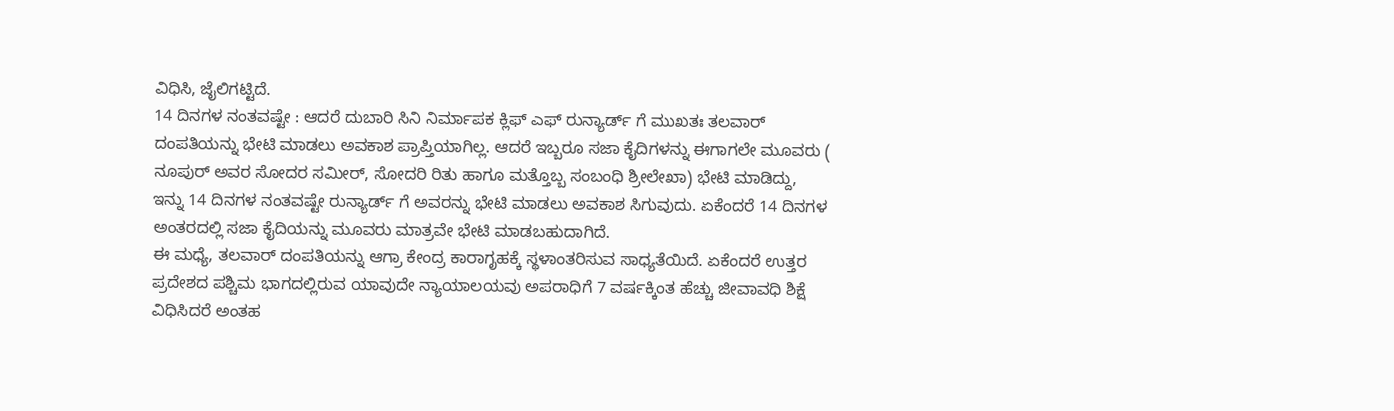ವಿಧಿಸಿ, ಜೈಲಿಗಟ್ಟಿದೆ.
14 ದಿನಗಳ ನಂತವಷ್ಟೇ : ಆದರೆ ದುಬಾರಿ ಸಿನಿ ನಿರ್ಮಾಪಕ ಕ್ಲಿಫ್ ಎಫ್ ರುನ್ಯಾರ್ಡ್ ಗೆ ಮುಖತಃ ತಲವಾರ್ ದಂಪತಿಯನ್ನು ಭೇಟಿ ಮಾಡಲು ಅವಕಾಶ ಪ್ರಾಪ್ತಿಯಾಗಿಲ್ಲ. ಆದರೆ ಇಬ್ಬರೂ ಸಜಾ ಕೈದಿಗಳನ್ನು ಈಗಾಗಲೇ ಮೂವರು ( ನೂಪುರ್ ಅವರ ಸೋದರ ಸಮೀರ್, ಸೋದರಿ ರಿತು ಹಾಗೂ ಮತ್ತೊಬ್ಬ ಸಂಬಂಧಿ ಶ್ರೀಲೇಖಾ) ಭೇಟಿ ಮಾಡಿದ್ದು, ಇನ್ನು 14 ದಿನಗಳ ನಂತವಷ್ಟೇ ರುನ್ಯಾರ್ಡ್ ಗೆ ಅವರನ್ನು ಭೇಟಿ ಮಾಡಲು ಅವಕಾಶ ಸಿಗುವುದು. ಏಕೆಂದರೆ 14 ದಿನಗಳ ಅಂತರದಲ್ಲಿ ಸಜಾ ಕೈದಿಯನ್ನು ಮೂವರು ಮಾತ್ರವೇ ಭೇಟಿ ಮಾಡಬಹುದಾಗಿದೆ.
ಈ ಮಧ್ಯೆ, ತಲವಾರ್ ದಂಪತಿಯನ್ನು ಆಗ್ರಾ ಕೇಂದ್ರ ಕಾರಾಗೃಹಕ್ಕೆ ಸ್ಥಳಾಂತರಿಸುವ ಸಾಧ್ಯತೆಯಿದೆ. ಏಕೆಂದರೆ ಉತ್ತರ ಪ್ರದೇಶದ ಪಶ್ಚಿಮ ಭಾಗದಲ್ಲಿರುವ ಯಾವುದೇ ನ್ಯಾಯಾಲಯವು ಅಪರಾಧಿಗೆ 7 ವರ್ಷಕ್ಕಿಂತ ಹೆಚ್ಚು ಜೀವಾವಧಿ ಶಿಕ್ಷೆ ವಿಧಿಸಿದರೆ ಅಂತಹ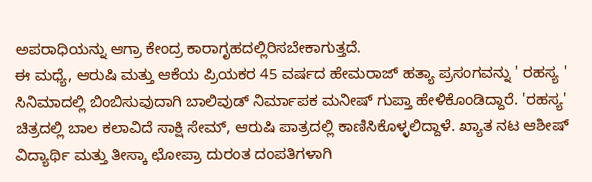ಅಪರಾಧಿಯನ್ನು ಆಗ್ರಾ ಕೇಂದ್ರ ಕಾರಾಗೃಹದಲ್ಲಿರಿಸಬೇಕಾಗುತ್ತದೆ.
ಈ ಮಧ್ಯೆ, ಆರುಷಿ ಮತ್ತು ಆಕೆಯ ಪ್ರಿಯಕರ 45 ವರ್ಷದ ಹೇಮರಾಜ್ ಹತ್ಯಾ ಪ್ರಸಂಗವನ್ನು ' ರಹಸ್ಯ ' ಸಿನಿಮಾದಲ್ಲಿ ಬಿಂಬಿಸುವುದಾಗಿ ಬಾಲಿವುಡ್ ನಿರ್ಮಾಪಕ ಮನೀಷ್ ಗುಪ್ತಾ ಹೇಳಿಕೊಂಡಿದ್ದಾರೆ. 'ರಹಸ್ಯ' ಚಿತ್ರದಲ್ಲಿ ಬಾಲ ಕಲಾವಿದೆ ಸಾಕ್ಷಿ ಸೇಮ್, ಆರುಷಿ ಪಾತ್ರದಲ್ಲಿ ಕಾಣಿಸಿಕೊಳ್ಳಲಿದ್ದಾಳೆ. ಖ್ಯಾತ ನಟ ಆಶೀಷ್ ವಿದ್ಯಾರ್ಥಿ ಮತ್ತು ತೀಸ್ಕಾ ಛೋಪ್ರಾ ದುರಂತ ದಂಪತಿಗಳಾಗಿ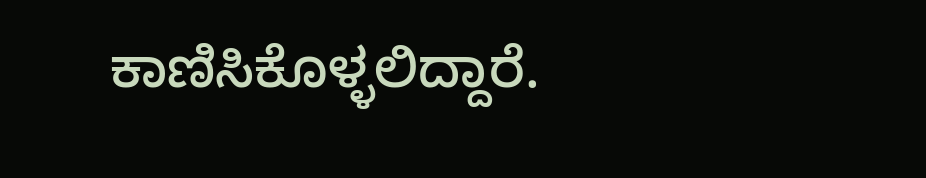ಕಾಣಿಸಿಕೊಳ್ಳಲಿದ್ದಾರೆ.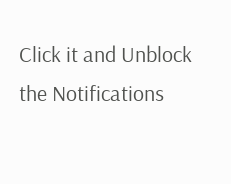Click it and Unblock the Notifications